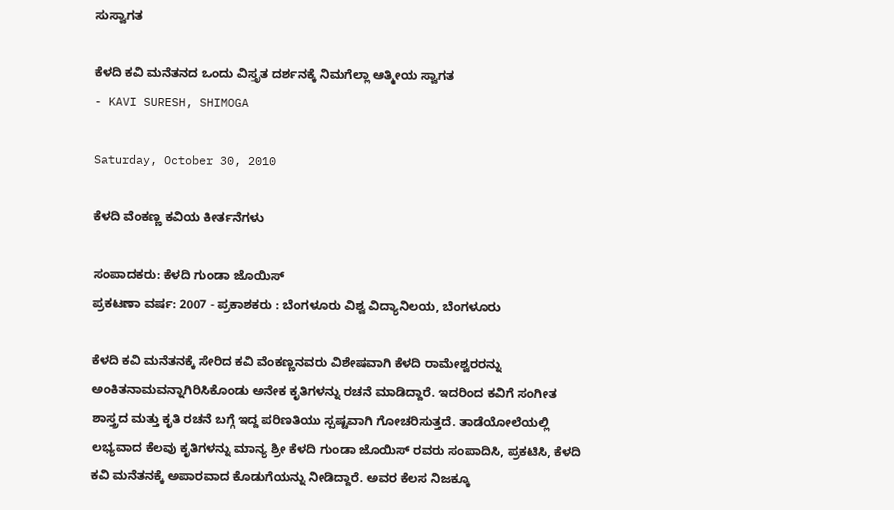ಸುಸ್ವಾಗತ

ಕೆಳದಿ ಕವಿ ಮನೆತನದ ಒಂದು ವಿಸ್ತೃತ ದರ್ಶನಕ್ಕೆ ನಿಮಗೆಲ್ಲಾ ಆತ್ಮೀಯ ಸ್ವಾಗತ
- KAVI SURESH, SHIMOGA

Saturday, October 30, 2010

ಕೆಳದಿ ವೆಂಕಣ್ಣ ಕವಿಯ ಕೀರ್ತನೆಗಳು

ಸಂಪಾದಕರು: ಕೆಳದಿ ಗುಂಡಾ ಜೊಯಿಸ್
ಪ್ರಕಟಣಾ ವರ್ಷ: 2007 - ಪ್ರಕಾಶಕರು : ಬೆಂಗಳೂರು ವಿಶ್ವ ವಿದ್ಯಾನಿಲಯ, ಬೆಂಗಳೂರು

ಕೆಳದಿ ಕವಿ ಮನೆತನಕ್ಕೆ ಸೇರಿದ ಕವಿ ವೆಂಕಣ್ಣನವರು ವಿಶೇಷವಾಗಿ ಕೆಳದಿ ರಾಮೇಶ್ವರರನ್ನು ಅಂಕಿತನಾಮವನ್ನಾಗಿರಿಸಿಕೊಂಡು ಅನೇಕ ಕೃತಿಗಳನ್ನು ರಚನೆ ಮಾಡಿದ್ದಾರೆ. ಇದರಿಂದ ಕವಿಗೆ ಸಂಗೀತ ಶಾಸ್ತ್ರದ ಮತ್ತು ಕೃತಿ ರಚನೆ ಬಗ್ಗೆ ಇದ್ದ ಪರಿಣತಿಯು ಸ್ಪಷ್ಟವಾಗಿ ಗೋಚರಿಸುತ್ತದೆ. ತಾಡೆಯೋಲೆಯಲ್ಲಿ ಲಭ್ಯವಾದ ಕೆಲವು ಕೃತಿಗಳನ್ನು ಮಾನ್ಯ ಶ್ರೀ ಕೆಳದಿ ಗುಂಡಾ ಜೊಯಿಸ್ ರವರು ಸಂಪಾದಿಸಿ, ಪ್ರಕಟಿಸಿ, ಕೆಳದಿ ಕವಿ ಮನೆತನಕ್ಕೆ ಅಪಾರವಾದ ಕೊಡುಗೆಯನ್ನು ನೀಡಿದ್ದಾರೆ. ಅವರ ಕೆಲಸ ನಿಜಕ್ಕೂ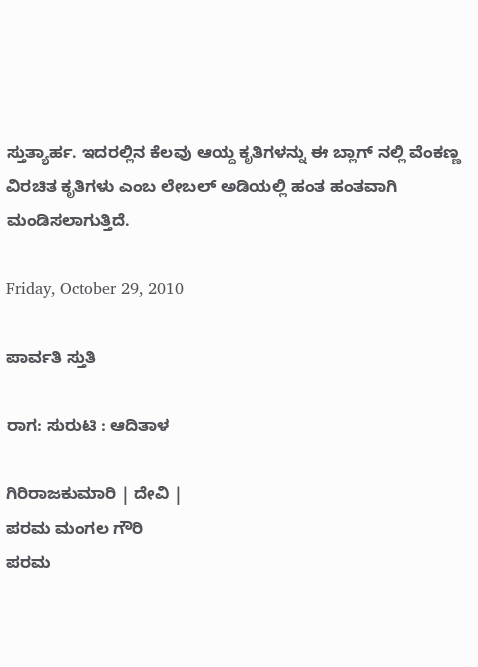ಸ್ತುತ್ಯಾರ್ಹ. ಇದರಲ್ಲಿನ ಕೆಲವು ಆಯ್ದ ಕೃತಿಗಳನ್ನು ಈ ಬ್ಲಾಗ್ ನಲ್ಲಿ ವೆಂಕಣ್ಣ ವಿರಚಿತ ಕೃತಿಗಳು ಎಂಬ ಲೇಬಲ್ ಅಡಿಯಲ್ಲಿ ಹಂತ ಹಂತವಾಗಿ ಮಂಡಿಸಲಾಗುತ್ತಿದೆ.

Friday, October 29, 2010

ಪಾರ್ವತಿ ಸ್ತುತಿ

ರಾಗ: ಸುರುಟಿ : ಆದಿತಾಳ

ಗಿರಿರಾಜಕುಮಾರಿ | ದೇವಿ |
ಪರಮ ಮಂಗಲ ಗೌರಿ
ಪರಮ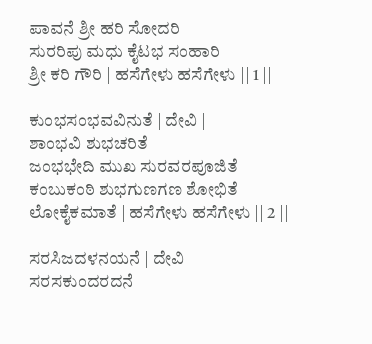ಪಾವನೆ ಶ್ರೀ ಹರಿ ಸೋದರಿ
ಸುರರಿಪು ಮಧು ಕೈಟಭ ಸಂಹಾರಿ
ಶ್ರೀ ಕರಿ ಗೌರಿ | ಹಸೆಗೇಳು ಹಸೆಗೇಳು || 1 ||

ಕುಂಭಸಂಭವವಿನುತೆ | ದೇವಿ |
ಶಾಂಭವಿ ಶುಭಚರಿತೆ
ಜಂಭಭೇದಿ ಮುಖ ಸುರವರಪೂಜಿತೆ
ಕಂಬುಕಂಠಿ ಶುಭಗುಣಗಣ ಶೋಭಿತೆ
ಲೋಕೈಕಮಾತೆ | ಹಸೆಗೇಳು ಹಸೆಗೇಳು || 2 ||

ಸರಸಿಜದಳನಯನೆ | ದೇವಿ
ಸರಸಕುಂದರದನೆ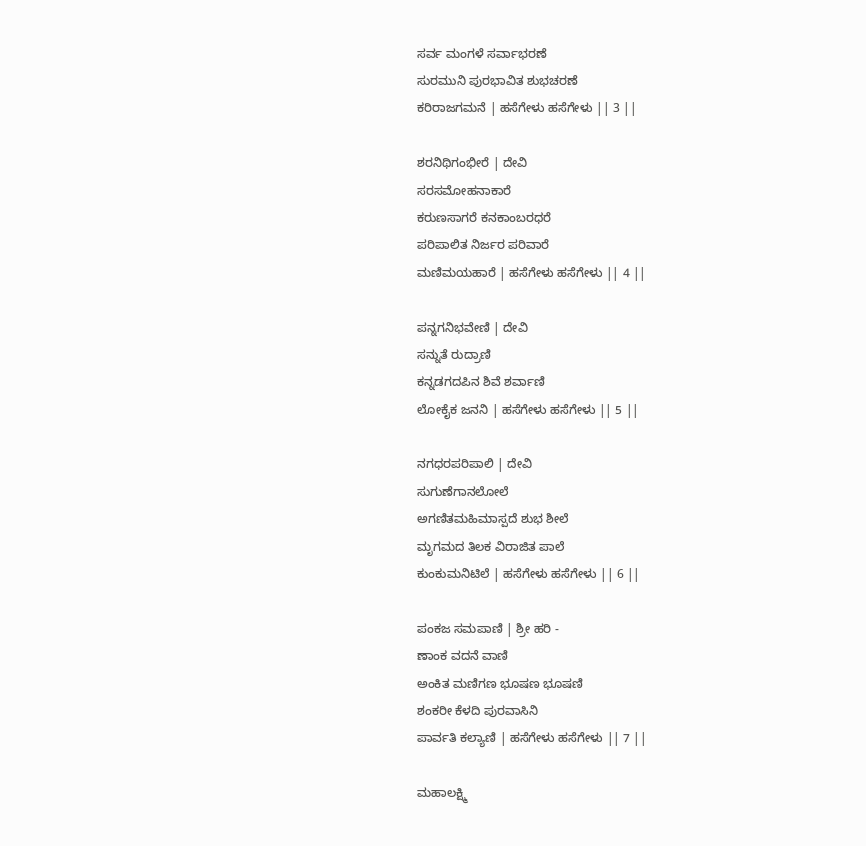ಸರ್ವ ಮಂಗಳೆ ಸರ್ವಾಭರಣೆ
ಸುರಮುನಿ ಪುರಭಾವಿತ ಶುಭಚರಣೆ
ಕರಿರಾಜಗಮನೆ | ಹಸೆಗೇಳು ಹಸೆಗೇಳು || 3 ||

ಶರನಿಥಿಗಂಭೀರೆ | ದೇವಿ
ಸರಸಮೋಹನಾಕಾರೆ
ಕರುಣಸಾಗರೆ ಕನಕಾಂಬರಧರೆ
ಪರಿಪಾಲಿತ ನಿರ್ಜರ ಪರಿವಾರೆ
ಮಣಿಮಯಹಾರೆ | ಹಸೆಗೇಳು ಹಸೆಗೇಳು || 4 ||

ಪನ್ನಗನಿಭವೇಣಿ | ದೇವಿ
ಸನ್ನುತೆ ರುದ್ರಾಣಿ
ಕನ್ನಡಗದಪಿನ ಶಿವೆ ಶರ್ವಾಣಿ
ಲೋಕೈಕ ಜನನಿ | ಹಸೆಗೇಳು ಹಸೆಗೇಳು || 5 ||

ನಗಧರಪರಿಪಾಲಿ | ದೇವಿ
ಸುಗುಣೆಗಾನಲೋಲೆ
ಅಗಣಿತಮಹಿಮಾಸ್ಪದೆ ಶುಭ ಶೀಲೆ
ಮೃಗಮದ ತಿಲಕ ವಿರಾಜಿತ ಪಾಲೆ
ಕುಂಕುಮನಿಟಿಲೆ | ಹಸೆಗೇಳು ಹಸೆಗೇಳು || 6 ||

ಪಂಕಜ ಸಮಪಾಣಿ | ಶ್ರೀ ಹರಿ -
ಣಾಂಕ ವದನೆ ವಾಣಿ
ಅಂಕಿತ ಮಣಿಗಣ ಭೂಷಣ ಭೂಷಣಿ
ಶಂಕರೀ ಕೆಳದಿ ಪುರವಾಸಿನಿ
ಪಾರ್ವತಿ ಕಲ್ಯಾಣಿ | ಹಸೆಗೇಳು ಹಸೆಗೇಳು || 7 ||

ಮಹಾಲಕ್ಷ್ಮಿ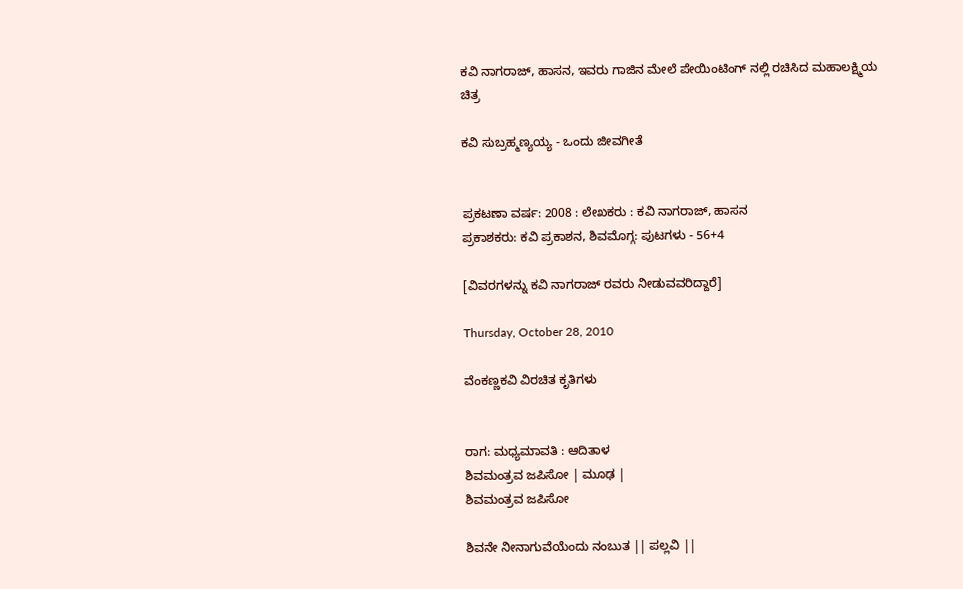ಕವಿ ನಾಗರಾಜ್, ಹಾಸನ, ಇವರು ಗಾಜಿನ ಮೇಲೆ ಪೇಯಿಂಟಿಂಗ್ ನಲ್ಲಿ ರಚಿಸಿದ ಮಹಾಲಕ್ಷ್ಮಿಯ ಚಿತ್ರ

ಕವಿ ಸುಬ್ರಹ್ಮಣ್ಯಯ್ಯ - ಒಂದು ಜೀವಗೀತೆ


ಪ್ರಕಟಣಾ ವರ್ಷ: 2008 : ಲೇಖಕರು : ಕವಿ ನಾಗರಾಜ್, ಹಾಸನ
ಪ್ರಕಾಶಕರು: ಕವಿ ಪ್ರಕಾಶನ, ಶಿವಮೊಗ್ಗ: ಪುಟಗಳು - 56+4

[ವಿವರಗಳನ್ನು ಕವಿ ನಾಗರಾಜ್ ರವರು ನೀಡುವವರಿದ್ದಾರೆ]

Thursday, October 28, 2010

ವೆಂಕಣ್ಣಕವಿ ವಿರಚಿತ ಕೃತಿಗಳು


ರಾಗ: ಮಧ್ಯಮಾವತಿ : ಆದಿತಾಳ
ಶಿವಮಂತ್ರವ ಜಪಿಸೋ | ಮೂಢ |
ಶಿವಮಂತ್ರವ ಜಪಿಸೋ

ಶಿವನೇ ನೀನಾಗುವೆಯೆಂದು ನಂಬುತ || ಪಲ್ಲವಿ ||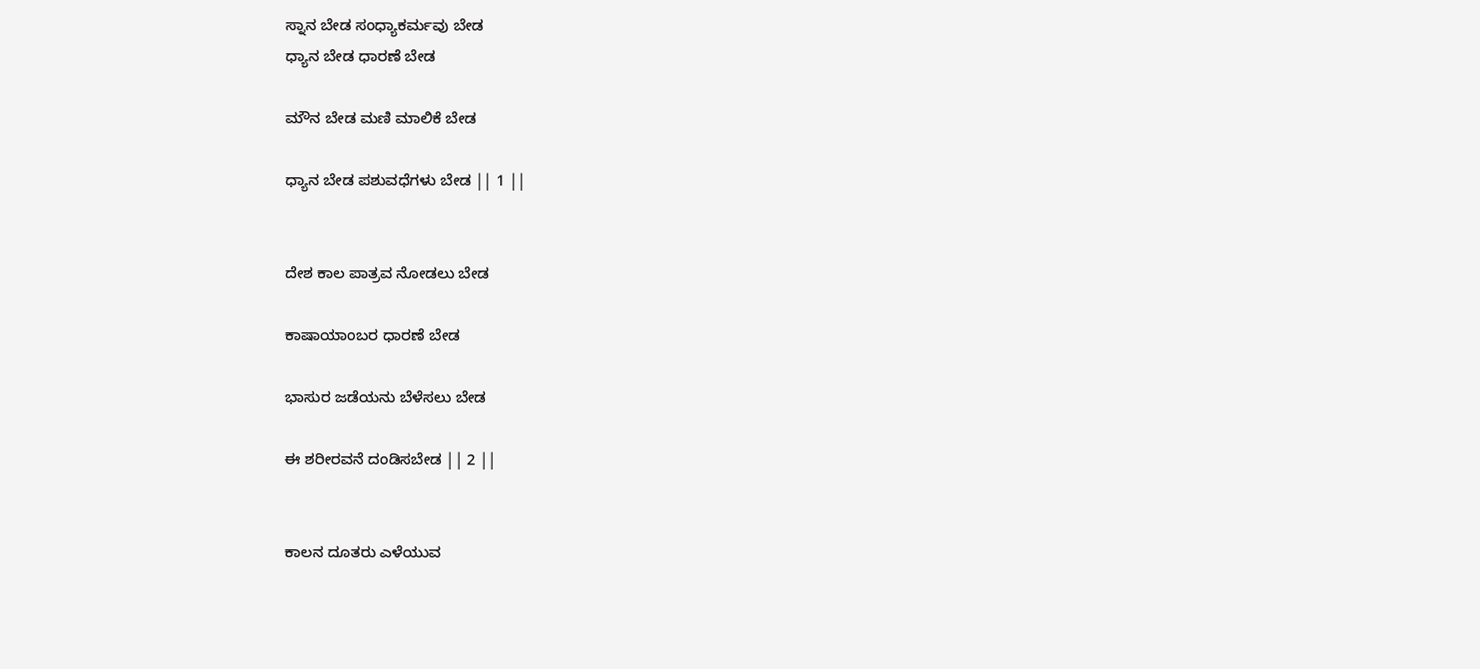ಸ್ನಾನ ಬೇಡ ಸಂಧ್ಯಾಕರ್ಮವು ಬೇಡ
ಧ್ಯಾನ ಬೇಡ ಧಾರಣೆ ಬೇಡ

ಮೌನ ಬೇಡ ಮಣಿ ಮಾಲಿಕೆ ಬೇಡ

ಧ್ಯಾನ ಬೇಡ ಪಶುವಧೆಗಳು ಬೇಡ || 1 ||


ದೇಶ ಕಾಲ ಪಾತ್ರವ ನೋಡಲು ಬೇಡ

ಕಾಷಾಯಾಂಬರ ಧಾರಣೆ ಬೇಡ

ಭಾಸುರ ಜಡೆಯನು ಬೆಳೆಸಲು ಬೇಡ

ಈ ಶರೀರವನೆ ದಂಡಿಸಬೇಡ || 2 ||


ಕಾಲನ ದೂತರು ಎಳೆಯುವ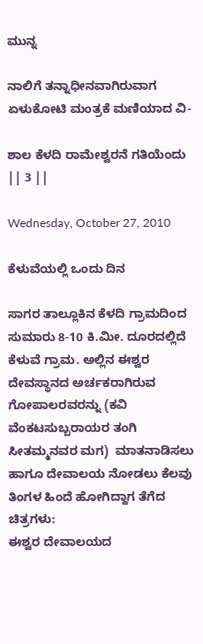ಮುನ್ನ

ನಾಲಿಗೆ ತನ್ನಾಧೀನವಾಗಿರುವಾಗ
ಏಳುಕೋಟಿ ಮಂತ್ರಕೆ ಮಣಿಯಾದ ವಿ-

ಶಾಲ ಕೆಳದಿ ರಾಮೇಶ್ವರನೆ ಗತಿಯೆಂದು || 3 ||

Wednesday, October 27, 2010

ಕೆಳುವೆಯಲ್ಲಿ ಒಂದು ದಿನ

ಸಾಗರ ತಾಲ್ಲೂಕಿನ ಕೆಳದಿ ಗ್ರಾಮದಿಂದ ಸುಮಾರು 8-10 ಕಿ.ಮೀ. ದೂರದಲ್ಲಿದೆ ಕೆಳುವೆ ಗ್ರಾಮ. ಅಲ್ಲಿನ ಈಶ್ವರ ದೇವಸ್ಥಾನದ ಅರ್ಚಕರಾಗಿರುವ ಗೋಪಾಲರವರನ್ನು (ಕವಿ ವೆಂಕಟಸುಬ್ಬರಾಯರ ತಂಗಿ ಸೀತಮ್ಮನವರ ಮಗ)  ಮಾತನಾಡಿಸಲು ಹಾಗೂ ದೇವಾಲಯ ನೋಡಲು ಕೆಲವು ತಿಂಗಳ ಹಿಂದೆ ಹೋಗಿದ್ದಾಗ ತೆಗೆದ ಚಿತ್ರಗಳು:
ಈಶ್ವರ ದೇವಾಲಯದ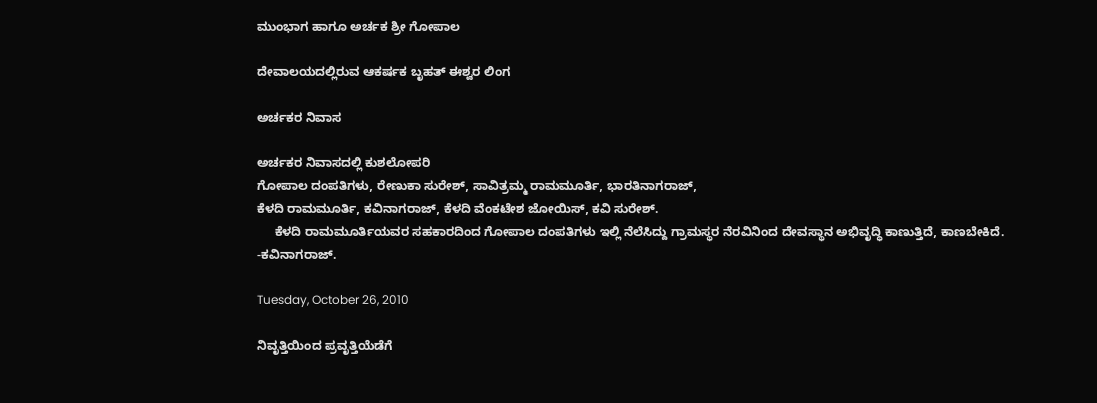ಮುಂಭಾಗ ಹಾಗೂ ಅರ್ಚಕ ಶ್ರೀ ಗೋಪಾಲ

ದೇವಾಲಯದಲ್ಲಿರುವ ಆಕರ್ಷಕ ಬೃಹತ್ ಈಶ್ವರ ಲಿಂಗ

ಅರ್ಚಕರ ನಿವಾಸ

ಅರ್ಚಕರ ನಿವಾಸದಲ್ಲಿ ಕುಶಲೋಪರಿ
ಗೋಪಾಲ ದಂಪತಿಗಳು, ರೇಣುಕಾ ಸುರೇಶ್, ಸಾವಿತ್ರಮ್ಮ ರಾಮಮೂರ್ತಿ, ಭಾರತಿನಾಗರಾಜ್,
ಕೆಳದಿ ರಾಮಮೂರ್ತಿ, ಕವಿನಾಗರಾಜ್, ಕೆಳದಿ ವೆಂಕಟೇಶ ಜೋಯಿಸ್, ಕವಿ ಸುರೇಶ್.
     ಕೆಳದಿ ರಾಮಮೂರ್ತಿಯವರ ಸಹಕಾರದಿಂದ ಗೋಪಾಲ ದಂಪತಿಗಳು ಇಲ್ಲಿ ನೆಲೆಸಿದ್ದು ಗ್ರಾಮಸ್ಥರ ನೆರವಿನಿಂದ ದೇವಸ್ಥಾನ ಅಭಿವೃದ್ಧಿ ಕಾಣುತ್ತಿದೆ, ಕಾಣಬೇಕಿದೆ.
-ಕವಿನಾಗರಾಜ್.

Tuesday, October 26, 2010

ನಿವೃತ್ತಿಯಿಂದ ಪ್ರವೃತ್ತಿಯೆಡೆಗೆ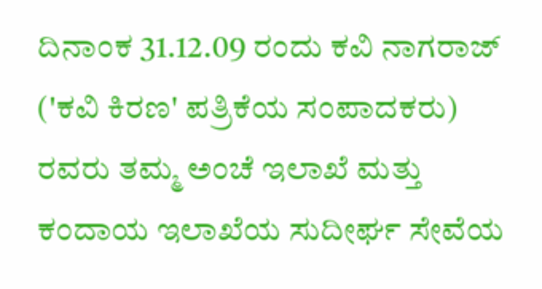ದಿನಾಂಕ 31.12.09 ರಂದು ಕವಿ ನಾಗರಾಜ್ ('ಕವಿ ಕಿರಣ' ಪತ್ರಿಕೆಯ ಸಂಪಾದಕರು) ರವರು ತಮ್ಮ ಅಂಚೆ ಇಲಾಖೆ ಮತ್ತು ಕಂದಾಯ ಇಲಾಖೆಯ ಸುದೀರ್ಘ ಸೇವೆಯ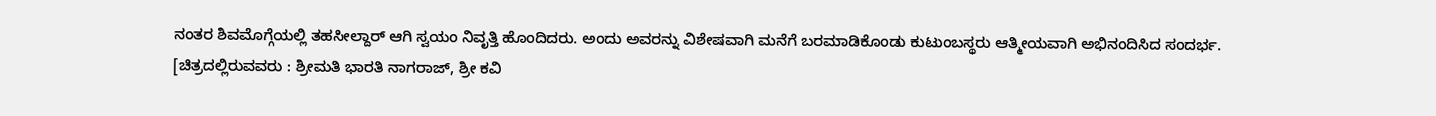ನಂತರ ಶಿವಮೊಗ್ಗೆಯಲ್ಲಿ ತಹಸೀಲ್ದಾರ್ ಆಗಿ ಸ್ವಯಂ ನಿವೃತ್ತಿ ಹೊಂದಿದರು. ಅಂದು ಅವರನ್ನು ವಿಶೇಷವಾಗಿ ಮನೆಗೆ ಬರಮಾಡಿಕೊಂಡು ಕುಟುಂಬಸ್ಥರು ಆತ್ಮೀಯವಾಗಿ ಅಭಿನಂದಿಸಿದ ಸಂದರ್ಭ.
[ಚಿತ್ರದಲ್ಲಿರುವವರು : ಶ್ರೀಮತಿ ಭಾರತಿ ನಾಗರಾಜ್, ಶ್ರೀ ಕವಿ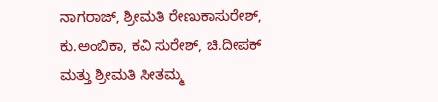ನಾಗರಾಜ್, ಶ್ರೀಮತಿ ರೇಣುಕಾಸುರೇಶ್, ಕು.ಅಂಬಿಕಾ, ಕವಿ ಸುರೇಶ್, ಚಿ.ದೀಪಕ್ ಮತ್ತು ಶ್ರೀಮತಿ ಸೀತಮ್ಮ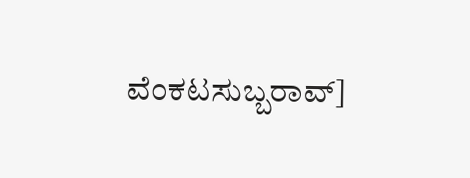ವೆಂಕಟಸುಬ್ಬರಾವ್]